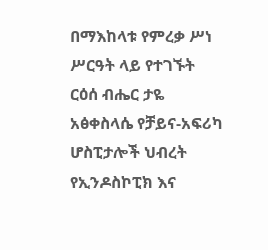በማእከላቱ የምረቃ ሥነ ሥርዓት ላይ የተገኙት ርዕሰ ብሔር ታዬ አፅቀስላሴ የቻይና-አፍሪካ ሆስፒታሎች ህብረት የኢንዶስኮፒክ እና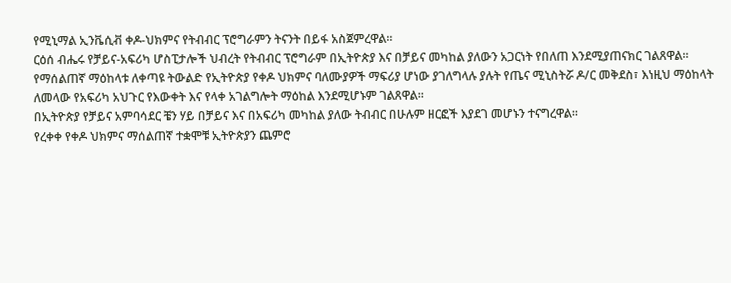የሚኒማል ኢንቬሲቭ ቀዶ-ህክምና የትብብር ፕሮግራምን ትናንት በይፋ አስጀምረዋል።
ርዕሰ ብሔሩ የቻይና-አፍሪካ ሆስፒታሎች ህብረት የትብብር ፕሮግራም በኢትዮጵያ እና በቻይና መካከል ያለውን አጋርነት የበለጠ እንደሚያጠናክር ገልጸዋል።
የማሰልጠኛ ማዕከላቱ ለቀጣዩ ትውልድ የኢትዮጵያ የቀዶ ህክምና ባለሙያዎች ማፍሪያ ሆነው ያገለግላሉ ያሉት የጤና ሚኒስትሯ ዶ/ር መቅደስ፣ እነዚህ ማዕከላት ለመላው የአፍሪካ አህጉር የእውቀት እና የላቀ አገልግሎት ማዕከል እንደሚሆኑም ገልጸዋል።
በኢትዮጵያ የቻይና አምባሳደር ቼን ሃይ በቻይና እና በአፍሪካ መካከል ያለው ትብብር በሁሉም ዘርፎች እያደገ መሆኑን ተናግረዋል።
የረቀቀ የቀዶ ህክምና ማሰልጠኛ ተቋሞቹ ኢትዮጵያን ጨምሮ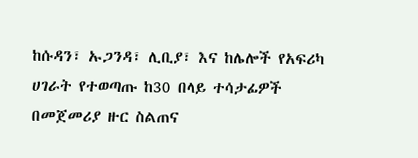ከሱዳን፣ ኡጋንዳ፣ ሊቢያ፣ እና ከሌሎች የአፍሪካ ሀገራት የተወጣጡ ከ30 በላይ ተሳታፊዎች በመጀመሪያ ዙር ስልጠና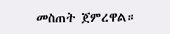መስጠት ጀምረዋል።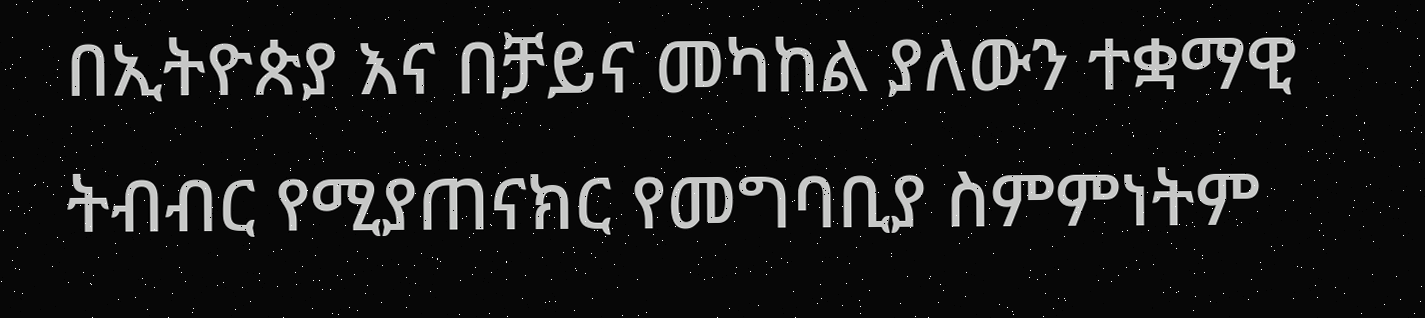በኢትዮጵያ እና በቻይና መካከል ያለውን ተቋማዊ ትብብር የሚያጠናክር የመግባቢያ ስምምነትም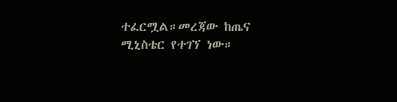ተፈርሟል።መረጃው ከጤና ሚኒስቴር የተገኘ ነው።